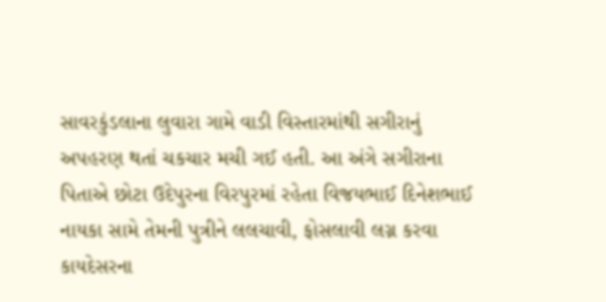સાવરકુંડલાના લુવારા ગામે વાડી વિસ્તારમાંથી સગીરાનું અપહરણ થતાં ચકચાર મચી ગઈ હતી. આ અંગે સગીરાના પિતાએ છોટા ઉદેપુરના વિરપુરમાં રહેતા વિજયભાઈ દિનેશભાઈ નાયકા સામે તેમની પુત્રીને લલચાવી, ફોસલાવી લગ્ન કરવા કાયદેસરના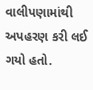વાલીપણામાંથી અપહરણ કરી લઈ ગયો હતો.